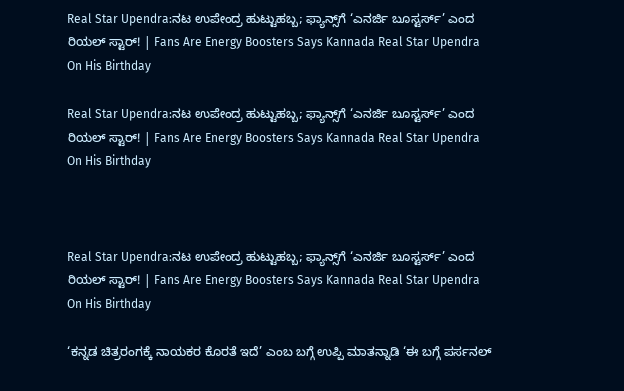Real Star Upendra:ನಟ ಉಪೇಂದ್ರ ಹುಟ್ಟುಹಬ್ಬ; ಫ್ಯಾನ್ಸ್‌ಗೆ ‘ಎನರ್ಜಿ ಬೂಸ್ಟರ್ಸ್’ ಎಂದ ರಿಯಲ್ ಸ್ಟಾರ್! | Fans Are Energy Boosters Says Kannada Real Star Upendra On His Birthday

Real Star Upendra:ನಟ ಉಪೇಂದ್ರ ಹುಟ್ಟುಹಬ್ಬ; ಫ್ಯಾನ್ಸ್‌ಗೆ ‘ಎನರ್ಜಿ ಬೂಸ್ಟರ್ಸ್’ ಎಂದ ರಿಯಲ್ ಸ್ಟಾರ್! | Fans Are Energy Boosters Says Kannada Real Star Upendra On His Birthday



Real Star Upendra:ನಟ ಉಪೇಂದ್ರ ಹುಟ್ಟುಹಬ್ಬ; ಫ್ಯಾನ್ಸ್‌ಗೆ ‘ಎನರ್ಜಿ ಬೂಸ್ಟರ್ಸ್’ ಎಂದ ರಿಯಲ್ ಸ್ಟಾರ್! | Fans Are Energy Boosters Says Kannada Real Star Upendra On His Birthday

‘ಕನ್ನಡ ಚಿತ್ರರಂಗಕ್ಕೆ ನಾಯಕರ ಕೊರತೆ ಇದೆ’ ಎಂಬ ಬಗ್ಗೆ ಉಪ್ಪಿ ಮಾತನ್ನಾಡಿ ‘ಈ ಬಗ್ಗೆ ಪರ್ಸನಲ್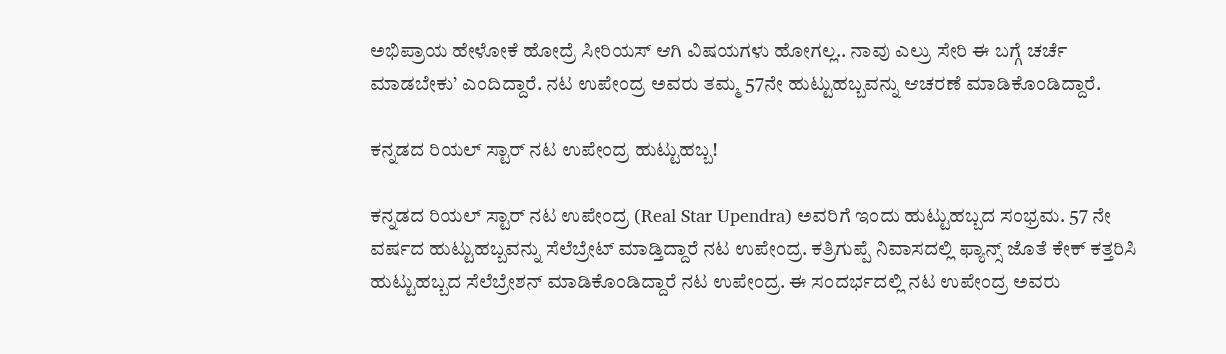ಅಭಿಪ್ರಾಯ ಹೇಳೋಕೆ ಹೋದ್ರೆ ಸೀರಿಯಸ್ ಆಗಿ ವಿಷಯಗಳು ಹೋಗಲ್ಲ.. ನಾವು ಎಲ್ರು ಸೇರಿ ಈ ಬಗ್ಗೆ ಚರ್ಚೆ ಮಾಡಬೇಕು’ ಎಂದಿದ್ದಾರೆ. ನಟ ಉಪೇಂದ್ರ ಅವರು ತಮ್ಮ 57ನೇ ಹುಟ್ಟುಹಬ್ಬವನ್ನು ಆಚರಣೆ ಮಾಡಿಕೊಂಡಿದ್ದಾರೆ.

ಕನ್ನಡದ ರಿಯಲ್ ಸ್ಟಾರ್‌ ನಟ ಉಪೇಂದ್ರ ಹುಟ್ಟುಹಬ್ಬ!

ಕನ್ನಡದ ರಿಯಲ್ ಸ್ಟಾರ್‌ ನಟ ಉಪೇಂದ್ರ (Real Star Upendra) ಅವರಿಗೆ ಇಂದು ಹುಟ್ಟುಹಬ್ಬದ ಸಂಭ್ರಮ. 57 ನೇ ವರ್ಷದ ಹುಟ್ಟುಹಬ್ಬವನ್ನು ಸೆಲೆಬ್ರೇಟ್ ಮಾಡ್ತಿದ್ದಾರೆ ನಟ ಉಪೇಂದ್ರ. ಕತ್ರಿಗುಪ್ಪೆ ನಿವಾಸದಲ್ಲಿ ಫ್ಯಾನ್ಸ್ ಜೊತೆ ಕೇಕ್ ಕತ್ತರಿಸಿ ಹುಟ್ಟುಹಬ್ಬದ ಸೆಲೆಬ್ರೇಶನ್ ಮಾಡಿಕೊಂಡಿದ್ದಾರೆ ನಟ ಉಪೇಂದ್ರ. ಈ ಸಂದರ್ಭದಲ್ಲಿ ನಟ ಉಪೇಂದ್ರ ಅವರು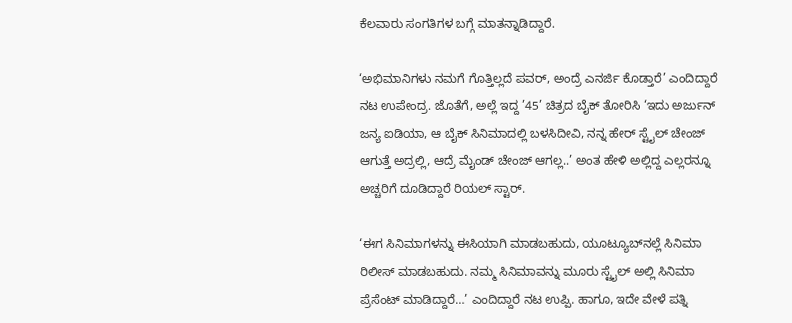ಕೆಲವಾರು ಸಂಗತಿಗಳ ಬಗ್ಗೆ ಮಾತನ್ನಾಡಿದ್ದಾರೆ.

‘ಅಭಿಮಾನಿಗಳು ನಮಗೆ ಗೊತ್ತಿಲ್ಲದೆ ಪವರ್, ಅಂದ್ರೆ ಎನರ್ಜಿ ಕೊಡ್ತಾರೆ’ ಎಂದಿದ್ದಾರೆ ನಟ ಉಪೇಂದ್ರ. ಜೊತೆಗೆ, ಅಲ್ಲೆ ಇದ್ದ ’45’ ಚಿತ್ರದ ಬೈಕ್ ತೋರಿಸಿ ‘ಇದು ಅರ್ಜುನ್ ಜನ್ಯ ಐಡಿಯಾ, ಆ ಬೈಕ್ ಸಿನಿಮಾದಲ್ಲಿ ಬಳಸಿದೀವಿ, ನನ್ನ ಹೇರ್ ಸ್ಟೈಲ್ ಚೇಂಜ್ ಆಗುತ್ತೆ ಅದ್ರಲ್ಲಿ, ಆದ್ರೆ ಮೈಂಡ್ ಚೇಂಜ್ ಆಗಲ್ಲ..’ ಅಂತ ಹೇಳಿ ಅಲ್ಲಿದ್ದ ಎಲ್ಲರನ್ನೂ ಅಚ್ಚರಿಗೆ ದೂಡಿದ್ದಾರೆ ರಿಯಲ್ ಸ್ಟಾರ್.

‘ಈಗ ಸಿನಿಮಾಗಳನ್ನು ಈಸಿಯಾಗಿ ಮಾಡಬಹುದು, ಯೂಟ್ಯೂಬ್‌ನಲ್ಲೆ ಸಿನಿಮಾ ರಿಲೀಸ್ ಮಾಡಬಹುದು. ನಮ್ಮ ಸಿನಿಮಾವನ್ನು ಮೂರು ಸ್ಟೈಲ್ ಅಲ್ಲಿ ಸಿನಿಮಾ ಪ್ರೆಸೆಂಟ್ ಮಾಡಿದ್ದಾರೆ…’ ಎಂದಿದ್ದಾರೆ ನಟ ಉಪ್ಪಿ. ಹಾಗೂ, ಇದೇ ವೇಳೆ ಪತ್ನಿ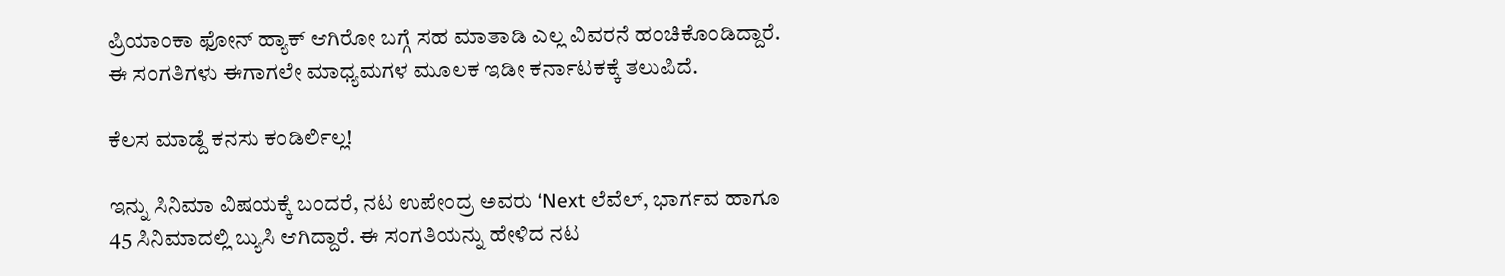ಪ್ರಿಯಾಂಕಾ ಫೋನ್ ಹ್ಯಾಕ್ ಆಗಿರೋ ಬಗ್ಗೆ ಸಹ ಮಾತಾಡಿ ಎಲ್ಲ ವಿವರನೆ ಹಂಚಿಕೊಂಡಿದ್ದಾರೆ. ಈ ಸಂಗತಿಗಳು ಈಗಾಗಲೇ ಮಾಧ್ಯಮಗಳ ಮೂಲಕ ಇಡೀ ಕರ್ನಾಟಕಕ್ಕೆ ತಲುಪಿದೆ.

ಕೆಲಸ ಮಾಡ್ದೆ ಕನಸು ಕಂಡಿರ್ಲಿಲ್ಲ!

ಇನ್ನು ಸಿನಿಮಾ ವಿಷಯಕ್ಕೆ ಬಂದರೆ, ನಟ ಉಪೇಂದ್ರ ಅವರು ‘Next ಲೆವೆಲ್, ಭಾರ್ಗವ ಹಾಗೂ 45 ಸಿನಿಮಾದಲ್ಲಿ ಬ್ಯುಸಿ ಆಗಿದ್ದಾರೆ. ಈ ಸಂಗತಿಯನ್ನು ಹೇಳಿದ ನಟ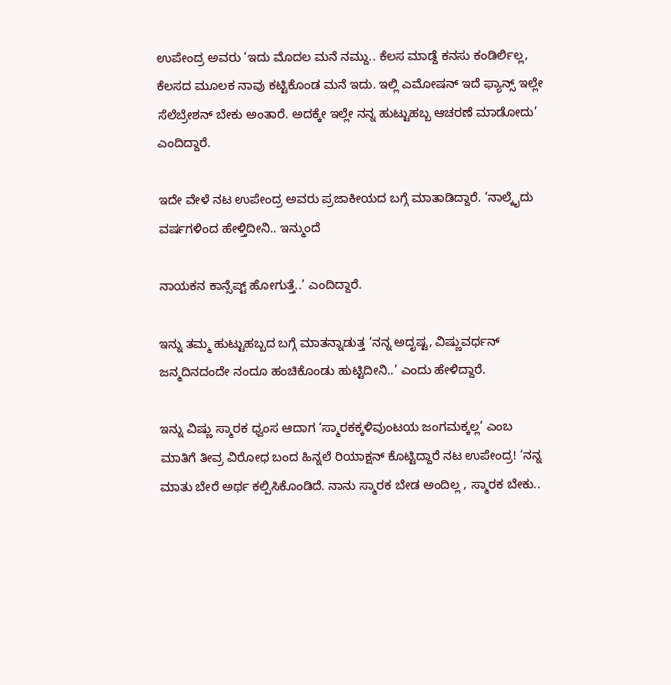ಉಪೇಂದ್ರ ಅವರು ‘ಇದು ಮೊದಲ ಮನೆ ನಮ್ದು.. ಕೆಲಸ ಮಾಡ್ದೆ ಕನಸು ಕಂಡಿರ್ಲಿಲ್ಲ, ಕೆಲಸದ ಮೂಲಕ ನಾವು ಕಟ್ಟಿಕೊಂಡ ಮನೆ ಇದು. ಇಲ್ಲಿ ಎಮೋಷನ್ ಇದೆ ಫ್ಯಾನ್ಸ್ ಇಲ್ಲೇ ಸೆಲೆಬ್ರೇಶನ್ ಬೇಕು ಅಂತಾರೆ. ಅದಕ್ಕೇ ಇಲ್ಲೇ ನನ್ನ ಹುಟ್ಟುಹಬ್ಬ ಆಚರಣೆ ಮಾಡೋದು’ ಎಂದಿದ್ದಾರೆ.

ಇದೇ ವೇಳೆ ನಟ ಉಪೇಂದ್ರ ಅವರು ಪ್ರಜಾಕೀಯದ ಬಗ್ಗೆ ಮಾತಾಡಿದ್ದಾರೆ. ‘ನಾಲ್ಕೈದು ವರ್ಷಗಳಿಂದ ಹೇಳ್ತಿದೀನಿ.. ಇನ್ಮುಂದೆ

ನಾಯಕನ ಕಾನ್ಸೆಪ್ಟ್ ಹೋಗುತ್ತೆ..’ ಎಂದಿದ್ದಾರೆ.

ಇನ್ನು ತಮ್ಮ ಹುಟ್ಟುಹಬ್ಬದ ಬಗ್ಗೆ ಮಾತನ್ನಾಡುತ್ತ ‘ನನ್ನ ಅದೃಷ್ಟ, ವಿಷ್ಣುವರ್ಧನ್ ಜನ್ಮದಿನದಂದೇ ನಂದೂ ಹಂಚಿಕೊಂಡು ಹುಟ್ಟಿದೀನಿ..’ ಎಂದು ಹೇಳಿದ್ದಾರೆ.

ಇನ್ನು ವಿಷ್ಣು ಸ್ಮಾರಕ ಧ್ವಂಸ ಆದಾಗ ‘ಸ್ಮಾರಕಕ್ಕಳಿವುಂಟಯ ಜಂಗಮಕ್ಕಲ್ಲ’ ಎಂಬ ಮಾತಿಗೆ ತೀವ್ರ ವಿರೋಧ ಬಂದ ಹಿನ್ನಲೆ ರಿಯಾಕ್ಷನ್ ಕೊಟ್ಟಿದ್ದಾರೆ ನಟ ಉಪೇಂದ್ರ! ‘ನನ್ನ ಮಾತು ಬೇರೆ ಅರ್ಥ ಕಲ್ಪಿಸಿಕೊಂಡಿದೆ. ನಾನು ಸ್ಮಾರಕ ಬೇಡ ಅಂದಿಲ್ಲ , ಸ್ಮಾರಕ ಬೇಕು..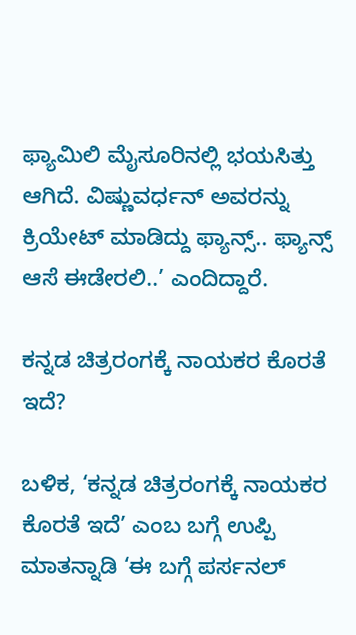ಫ್ಯಾಮಿಲಿ ಮೈಸೂರಿನಲ್ಲಿ ಭಯಸಿತ್ತು ಆಗಿದೆ. ವಿಷ್ಣುವರ್ಧನ್ ಅವರನ್ನು ಕ್ರಿಯೇಟ್ ಮಾಡಿದ್ದು ಫ್ಯಾನ್ಸ್.. ಫ್ಯಾನ್ಸ್ ಆಸೆ ಈಡೇರಲಿ..’ ಎಂದಿದ್ದಾರೆ.

ಕನ್ನಡ ಚಿತ್ರರಂಗಕ್ಕೆ ನಾಯಕರ ಕೊರತೆ ಇದೆ?

ಬಳಿಕ, ‘ಕನ್ನಡ ಚಿತ್ರರಂಗಕ್ಕೆ ನಾಯಕರ ಕೊರತೆ ಇದೆ’ ಎಂಬ ಬಗ್ಗೆ ಉಪ್ಪಿ ಮಾತನ್ನಾಡಿ ‘ಈ ಬಗ್ಗೆ ಪರ್ಸನಲ್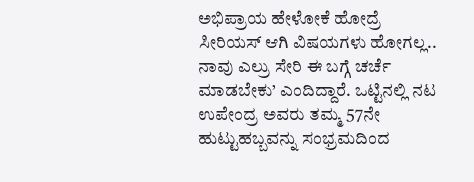ಅಭಿಪ್ರಾಯ ಹೇಳೋಕೆ ಹೋದ್ರೆ ಸೀರಿಯಸ್ ಆಗಿ ವಿಷಯಗಳು ಹೋಗಲ್ಲ.. ನಾವು ಎಲ್ರು ಸೇರಿ ಈ ಬಗ್ಗೆ ಚರ್ಚೆ ಮಾಡಬೇಕು’ ಎಂದಿದ್ದಾರೆ. ಒಟ್ಟಿನಲ್ಲಿ ನಟ ಉಪೇಂದ್ರ ಅವರು ತಮ್ಮ 57ನೇ ಹುಟ್ಟುಹಬ್ಬವನ್ನು ಸಂಭ್ರಮದಿಂದ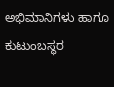ಅಭಿಮಾನಿಗಳು ಹಾಗೂ ಕುಟುಂಬಸ್ಥರ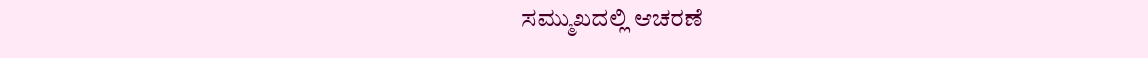ಸಮ್ಮುಖದಲ್ಲಿ ಆಚರಣೆ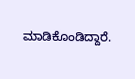ಮಾಡಿಕೊಂಡಿದ್ದಾರೆ.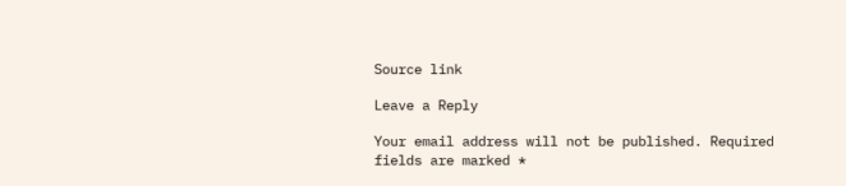Source link

Leave a Reply

Your email address will not be published. Required fields are marked *